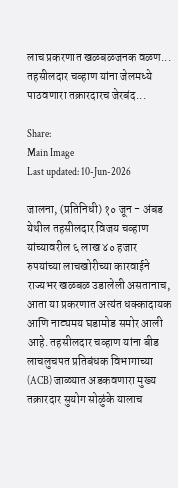लाच प्रकरणात खळबळजनक वळण... तहसीलदार चव्हाण यांना जेलमध्ये पाठवणारा तक्रारदारच जेरबंद...

Share:
Main Image
Last updated: 10-Jun-2026

जालना, (प्रतिनिधी) १० जून - अंबड येथील तहसीलदार विजय चव्हाण यांच्यावरील ६ लाख ४० हजार रुपयांच्या लाचखोरीच्या कारवाईने राज्यभर खळबळ उडालेली असतानाच, आता या प्रकरणात अत्यंत धक्कादायक आणि नाट्यमय घडामोड समोर आली आहे. तहसीलदार चव्हाण यांना बीड लाचलुचपत प्रतिबंधक विभागाच्या (ACB) जाळ्यात अडकवणारा मुख्य तक्रारदार सुयोग सोळुंके यालाच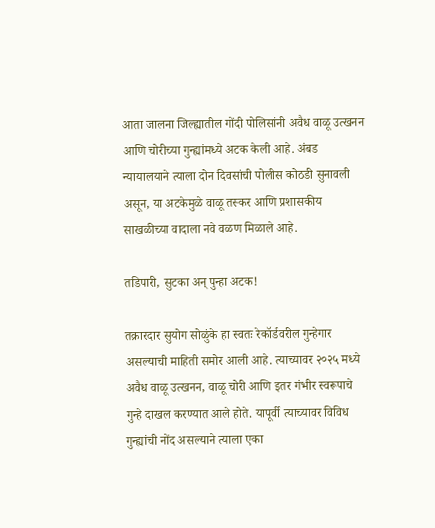आता जालना जिल्ह्यातील गोंदी पोलिसांनी अवैध वाळू उत्खनन आणि चोरीच्या गुन्ह्यांमध्ये अटक केली आहे. अंबड न्यायालयाने त्याला दोन दिवसांची पोलीस कोठडी सुनावली असून, या अटकेमुळे वाळू तस्कर आणि प्रशासकीय साखळीच्या वादाला नवे वळण मिळाले आहे.

तडिपारी, सुटका अन् पुन्हा अटक!

तक्रारदार सुयोग सोळुंके हा स्वतः रेकॉर्डवरील गुन्हेगार असल्याची माहिती समोर आली आहे. त्याच्यावर २०२५ मध्ये अवैध वाळू उत्खनन, वाळू चोरी आणि इतर गंभीर स्वरूपाचे गुन्हे दाखल करण्यात आले होते. यापूर्वी त्याच्यावर विविध गुन्ह्यांची नोंद असल्याने त्याला एका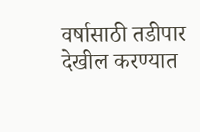वर्षासाठी तडीपार देखील करण्यात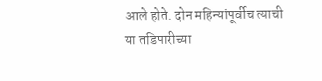आले होते. दोन महिन्यांपूर्वीच त्याची या तडिपारीच्या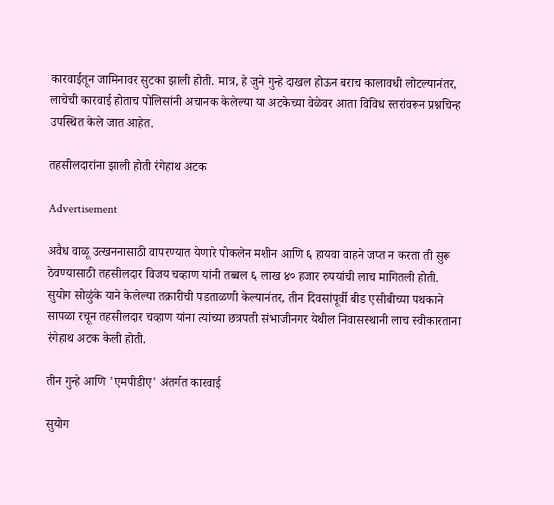कारवाईतून जामिनावर सुटका झाली होती. मात्र, हे जुने गुन्हे दाखल होऊन बराच कालावधी लोटल्यानंतर, लाचेची कारवाई होताच पोलिसांनी अचानक केलेल्या या अटकेच्या वेळेवर आता विविध स्तरांवरून प्रश्नचिन्ह उपस्थित केले जात आहेत.

तहसीलदारांना झाली होती रंगेहाथ अटक

Advertisement

अवैध वाळू उत्खननासाठी वापरण्यात येणारे पोकलेन मशीन आणि ६ हायवा वाहने जप्त न करता ती सुरू ठेवण्यासाठी तहसीलदार विजय चव्हाण यांनी तब्बल ६ लाख ४० हजार रुपयांची लाच मागितली होती. सुयोग सोळुंके याने केलेल्या तक्रारीची पडताळणी केल्यानंतर, तीन दिवसांपूर्वी बीड एसीबीच्या पथकाने सापळा रचून तहसीलदार चव्हाण यांना त्यांच्या छत्रपती संभाजीनगर येथील निवासस्थानी लाच स्वीकारताना रंगेहाथ अटक केली होती.

तीन गुन्हे आणि 'एमपीडीए' अंतर्गत कारवाई

सुयोग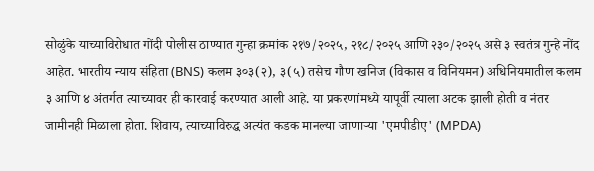सोळुंके याच्याविरोधात गोंदी पोलीस ठाण्यात गुन्हा क्रमांक २१७/२०२५, २१८/२०२५ आणि २३०/२०२५ असे ३ स्वतंत्र गुन्हे नोंद आहेत. भारतीय न्याय संहिता (BNS) कलम ३०३(२), ३(५) तसेच गौण खनिज (विकास व विनियमन) अधिनियमातील कलम ३ आणि ४ अंतर्गत त्याच्यावर ही कारवाई करण्यात आली आहे. या प्रकरणांमध्ये यापूर्वी त्याला अटक झाली होती व नंतर जामीनही मिळाला होता. शिवाय, त्याच्याविरुद्ध अत्यंत कडक मानल्या जाणाऱ्या 'एमपीडीए' (MPDA)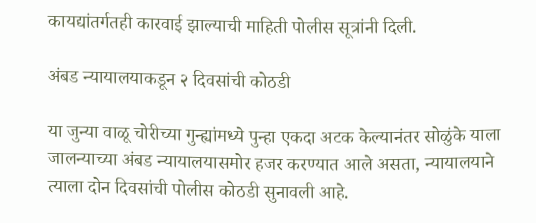कायद्यांतर्गतही कारवाई झाल्याची माहिती पोलीस सूत्रांनी दिली.

अंबड न्यायालयाकडून २ दिवसांची कोठडी

या जुन्या वाळू चोरीच्या गुन्ह्यांमध्ये पुन्हा एकदा अटक केल्यानंतर सोळुंके याला जालन्याच्या अंबड न्यायालयासमोर हजर करण्यात आले असता, न्यायालयाने त्याला दोन दिवसांची पोलीस कोठडी सुनावली आहे.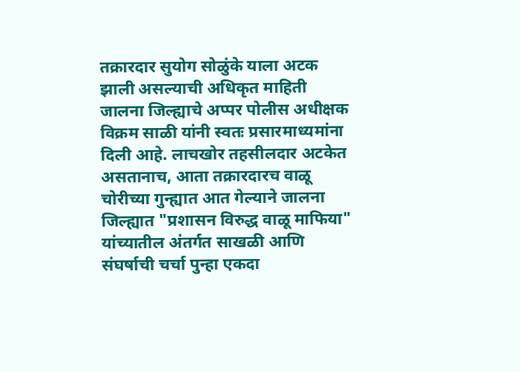तक्रारदार सुयोग सोळुंके याला अटक झाली असल्याची अधिकृत माहिती जालना जिल्ह्याचे अप्पर पोलीस अधीक्षक विक्रम साळी यांनी स्वतः प्रसारमाध्यमांना दिली आहे. लाचखोर तहसीलदार अटकेत असतानाच, आता तक्रारदारच वाळू चोरीच्या गुन्ह्यात आत गेल्याने जालना जिल्ह्यात "प्रशासन विरुद्ध वाळू माफिया" यांच्यातील अंतर्गत साखळी आणि संघर्षाची चर्चा पुन्हा एकदा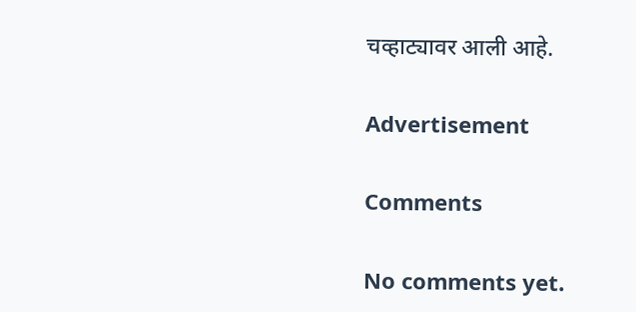चव्हाट्यावर आली आहे.

Advertisement

Comments

No comments yet.